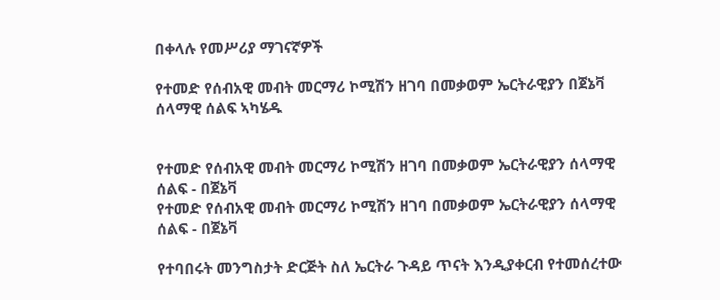በቀላሉ የመሥሪያ ማገናኛዎች

የተመድ የሰብአዊ መብት መርማሪ ኮሚሽን ዘገባ በመቃወም ኤርትራዊያን በጀኔቫ ሰላማዊ ሰልፍ ኣካሄዱ


የተመድ የሰብአዊ መብት መርማሪ ኮሚሽን ዘገባ በመቃወም ኤርትራዊያን ሰላማዊ ሰልፍ - በጀኔቫ
የተመድ የሰብአዊ መብት መርማሪ ኮሚሽን ዘገባ በመቃወም ኤርትራዊያን ሰላማዊ ሰልፍ - በጀኔቫ

የተባበሩት መንግስታት ድርጅት ስለ ኤርትራ ጉዳይ ጥናት እንዲያቀርብ የተመሰረተው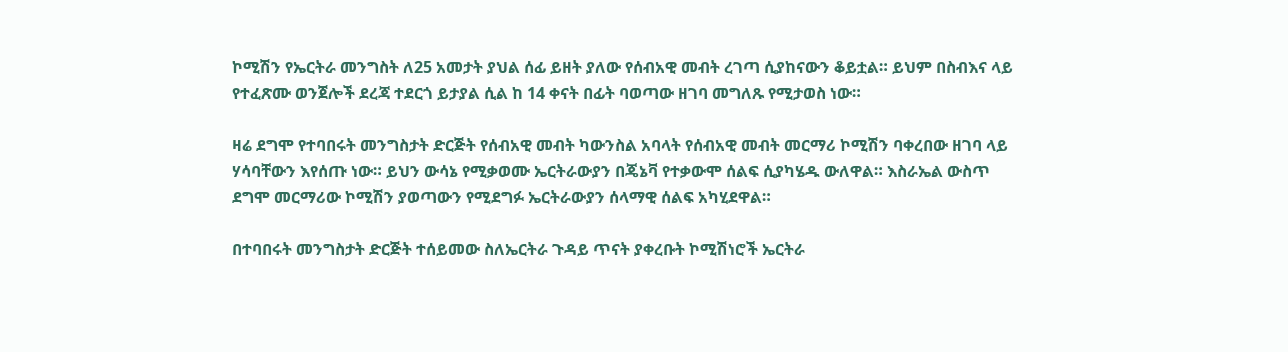ኮሚሽን የኤርትራ መንግስት ለ25 አመታት ያህል ሰፊ ይዘት ያለው የሰብአዊ መብት ረገጣ ሲያከናውን ቆይቷል። ይህም በስብእና ላይ የተፈጽሙ ወንጀሎች ደረጃ ተደርጎ ይታያል ሲል ከ 14 ቀናት በፊት ባወጣው ዘገባ መግለጹ የሚታወስ ነው።

ዛሬ ደግሞ የተባበሩት መንግስታት ድርጅት የሰብአዊ መብት ካውንስል አባላት የሰብአዊ መብት መርማሪ ኮሚሽን ባቀረበው ዘገባ ላይ ሃሳባቸውን እየሰጡ ነው። ይህን ውሳኔ የሚቃወሙ ኤርትራውያን በጄኔቫ የተቃውሞ ሰልፍ ሲያካሄዱ ውለዋል። እስራኤል ውስጥ ደግሞ መርማሪው ኮሚሽን ያወጣውን የሚደግፉ ኤርትራውያን ሰላማዊ ሰልፍ አካሂደዋል።

በተባበሩት መንግስታት ድርጅት ተሰይመው ስለኤርትራ ጉዳይ ጥናት ያቀረቡት ኮሚሽነሮች ኤርትራ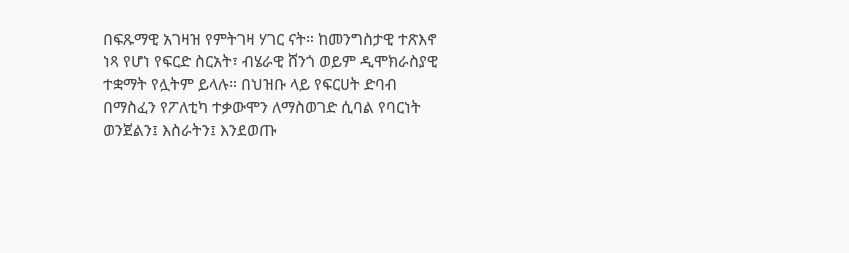በፍጹማዊ አገዛዝ የምትገዛ ሃገር ናት። ከመንግስታዊ ተጽእኖ ነጻ የሆነ የፍርድ ስርአት፣ ብሄራዊ ሸንጎ ወይም ዲሞክራስያዊ ተቋማት የሏትም ይላሉ። በህዝቡ ላይ የፍርሀት ድባብ በማስፈን የፖለቲካ ተቃውሞን ለማስወገድ ሲባል የባርነት ወንጀልን፤ እስራትን፤ እንደወጡ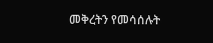መቅረትን የመሳሰሉት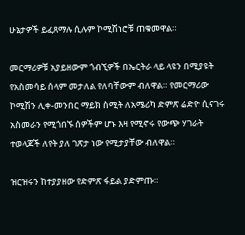ሁኔታዎች ይፈጸማሉ ሲሉም ኮሚሽነሮቹ ጠቁመዋል።

መርማሪዎቹ አያይዘውም ጎብኚዎች በኤርትራ ላይ ላዩን በሚያዩት የአስመሳይ ሰላም መታለል የለባቸውም ብለዋል። የመርማሪው ኮሚሽን ሊቀ-መንበር ማይክ ስሚት ለአሜሪካ ድምጽ ሬድዮ ሲናገሩ አስመራን የሚጎበኙ ሰዎችም ሆኑ እዛ የሚኖሩ የውጭ ሃገራት ተወላጆች ለየት ያለ ገጽታ ነው የሚታያቸው ብለዋል።

ዝርዝሩን ከተያያዘው የድምጽ ፋይል ያድምጡ።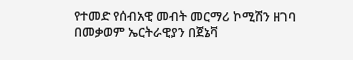የተመድ የሰብአዊ መብት መርማሪ ኮሚሽን ዘገባ በመቃወም ኤርትራዊያን በጀኔቫ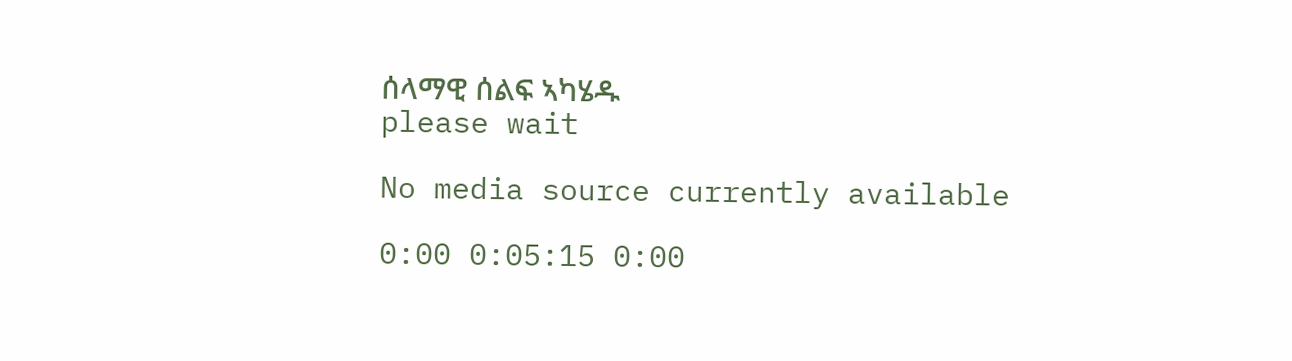ሰላማዊ ሰልፍ ኣካሄዱ
please wait

No media source currently available

0:00 0:05:15 0:00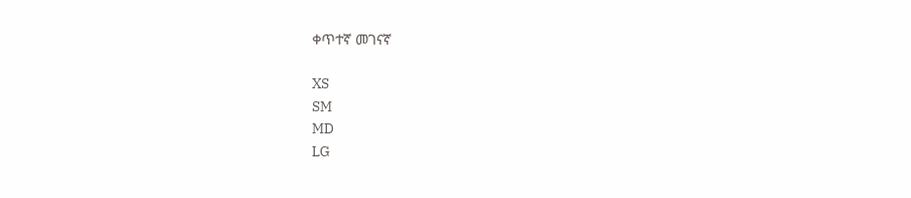ቀጥተኛ መገናኛ

XS
SM
MD
LG